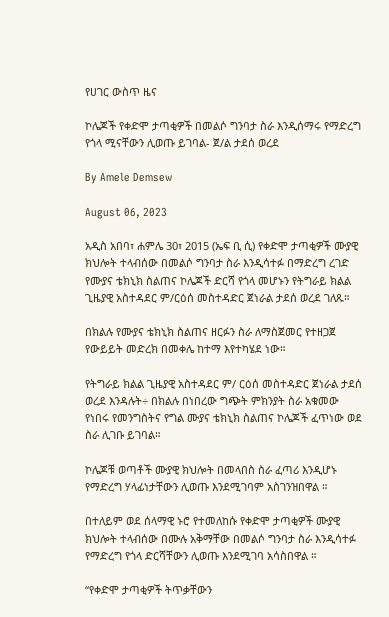የሀገር ውስጥ ዜና

ኮሌጆች የቀድሞ ታጣቂዎች በመልሶ ግንባታ ስራ እንዲሰማሩ የማድረግ የጎላ ሚናቸውን ሊወጡ ይገባል- ጀ/ል ታደሰ ወረደ

By Amele Demsew

August 06, 2023

አዲስ አበባ፣ ሐምሌ 30፣ 2015 (ኤፍ ቢ ሲ) የቀድሞ ታጣቂዎች ሙያዊ ክህሎት ተላብሰው በመልሶ ግንባታ ስራ እንዲሳተፉ በማድረግ ረገድ የሙያና ቴክኒክ ስልጠና ኮሌጆች ድርሻ የጎላ መሆኑን የትግራይ ክልል ጊዜያዊ አስተዳደር ም/ርዕሰ መስተዳድር ጀነራል ታደሰ ወረደ ገለጹ።

በክልሉ የሙያና ቴክኒክ ስልጠና ዘርፉን ስራ ለማስጀመር የተዘጋጀ የውይይት መድረክ በመቀሌ ከተማ እየተካሄደ ነው።

የትግራይ ክልል ጊዜያዊ አስተዳደር ም/ ርዕሰ መስተዳድር ጀነራል ታደሰ ወረደ እንዳሉት÷ በክልሉ በነበረው ግጭት ምክንያት ስራ አቁመው የነበሩ የመንግስትና የግል ሙያና ቴክኒክ ስልጠና ኮሌጆች ፈጥነው ወደ ስራ ሊገቡ ይገባል።

ኮሌጆቹ ወጣቶች ሙያዊ ክህሎት በመላበስ ስራ ፈጣሪ እንዲሆኑ የማድረግ ሃላፊነታቸውን ሊወጡ እንደሚገባም አስገንዝበዋል ።

በተለይም ወደ ሰላማዊ ኑሮ የተመለከሱ የቀድሞ ታጣቂዎች ሙያዊ ክህሎት ተላብሰው በሙሉ አቅማቸው በመልሶ ግንባታ ስራ እንዲሳተፉ የማድረግ የጎላ ድርሻቸውን ሊወጡ እንደሚገባ አሳስበዋል ።

“የቀድሞ ታጣቂዎች ትጥቃቸውን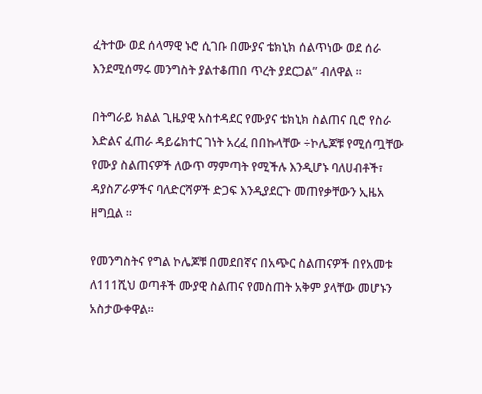ፈትተው ወደ ሰላማዊ ኑሮ ሲገቡ በሙያና ቴክኒክ ሰልጥነው ወደ ሰራ እንደሚሰማሩ መንግስት ያልተቆጠበ ጥረት ያደርጋል” ብለዋል ።

በትግራይ ክልል ጊዜያዊ አስተዳደር የሙያና ቴክኒክ ስልጠና ቢሮ የስራ እድልና ፈጠራ ዳይሬክተር ገነት አረፈ በበኩላቸው ÷ኮሌጆቹ የሚሰጧቸው የሙያ ስልጠናዎች ለውጥ ማምጣት የሚችሉ እንዲሆኑ ባለሀብቶች፣ ዳያስፖራዎችና ባለድርሻዎች ድጋፍ እንዲያደርጉ መጠየቃቸውን ኢዜአ ዘግቧል ።

የመንግስትና የግል ኮሌጆቹ በመደበኛና በአጭር ስልጠናዎች በየአመቱ ለ111ሺህ ወጣቶች ሙያዊ ስልጠና የመስጠት አቅም ያላቸው መሆኑን አስታውቀዋል።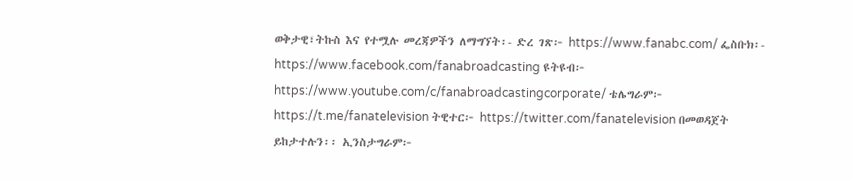ወቅታዊ፣ትኩስ እና የተሟሉ መረጃዎችን ለማግኘት፡- ድረ ገጽ፦ https://www.fanabc.com/ ፌስቡክ፡- https://www.facebook.com/fanabroadcasting ዩትዩብ፦ https://www.youtube.com/c/fanabroadcastingcorporate/ ቴሌግራም፦ https://t.me/fanatelevision ትዊተር፦ https://twitter.com/fanatelevision በመወዳጀት ይከታተሉን፡፡ ኢንስታግራም፦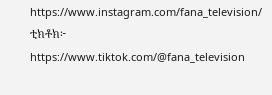https://www.instagram.com/fana_television/ ቲክቶክ፦ https://www.tiktok.com/@fana_television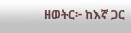ዘወትር፦ ከእኛ ጋር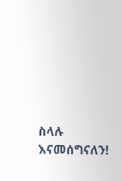ስላሉ እናመሰግናለን!